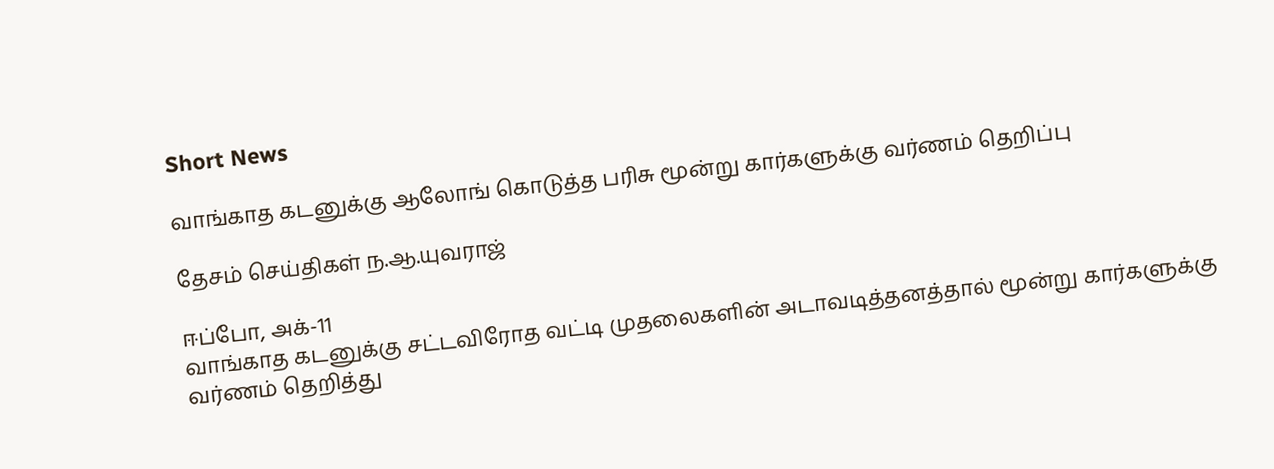Short News

வாங்காத கடனுக்கு ஆலோங் கொடுத்த பரிசு மூன்று கார்களுக்கு வர்ணம் தெறிப்பு

தேசம் செய்திகள் ந.ஆ.யுவராஜ்

ஈப்போ, அக்-11
வாங்காத கடனுக்கு சட்டவிரோத வட்டி முதலைகளின் அடாவடித்தனத்தால் மூன்று கார்களுக்கு வர்ணம் தெறித்து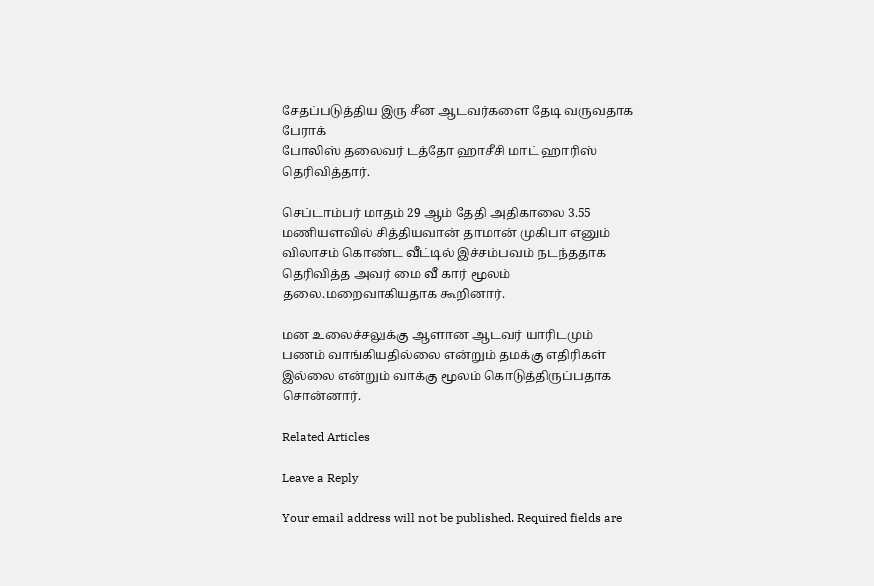சேதப்படுத்திய இரு சீன ஆடவர்களை தேடி வருவதாக பேராக்
போலிஸ் தலைவர் டத்தோ ஹாசீசி மாட் ஹாரிஸ் தெரிவித்தார்.

செப்டாம்பர் மாதம் 29 ஆம் தேதி அதிகாலை 3.55 மணியளவில் சித்தியவான் தாமான் முகிபா எனும் விலாசம் கொண்ட வீட்டில் இச்சம்பவம் நடந்ததாக தெரிவித்த அவர் மை வீ கார் மூலம் தலை.மறைவாகியதாக கூறினார்.

மன உலைச்சலுக்கு ஆளான ஆடவர் யாரிடமும் பணம் வாங்கியதில்லை என்றும் தமக்கு எதிரிகள் இல்லை என்றும் வாக்கு மூலம் கொடுத்திருப்பதாக சொன்னார்.

Related Articles

Leave a Reply

Your email address will not be published. Required fields are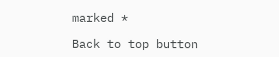marked *

Back to top button